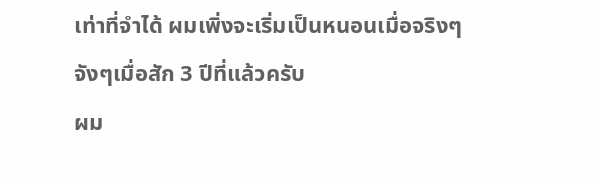เท่าที่จำได้ ผมเพิ่งจะเริ่มเป็นหนอนเมื่อจริงๆจังๆเมื่อสัก 3 ปีที่แล้วครับ
ผม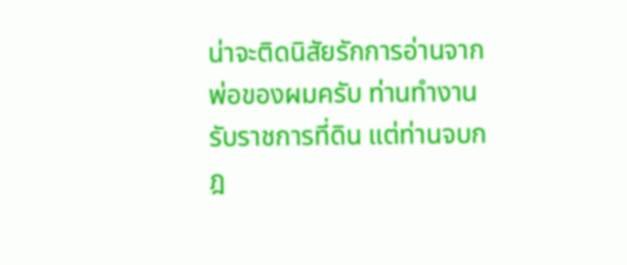น่าจะติดนิสัยรักการอ่านจากพ่อของผมครับ ท่านทำงานรับราชการที่ดิน แต่ท่านจบกฎ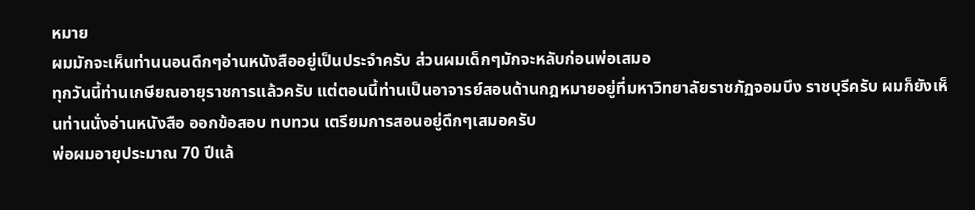หมาย
ผมมักจะเห็นท่านนอนดึกๆอ่านหนังสืออยู่เป็นประจำครับ ส่วนผมเด็กๆมักจะหลับก่อนพ่อเสมอ
ทุกวันนี้ท่านเกษียณอายุราชการแล้วครับ แต่ตอนนี้ท่านเป็นอาจารย์สอนด้านกฎหมายอยู่ที่มหาวิทยาลัยราชภัฏจอมบึง ราชบุรีครับ ผมก็ยังเห็นท่านนั่งอ่านหนังสือ ออกข้อสอบ ทบทวน เตรียมการสอนอยู่ดึกๆเสมอครับ
พ่อผมอายุประมาณ 70 ปีแล้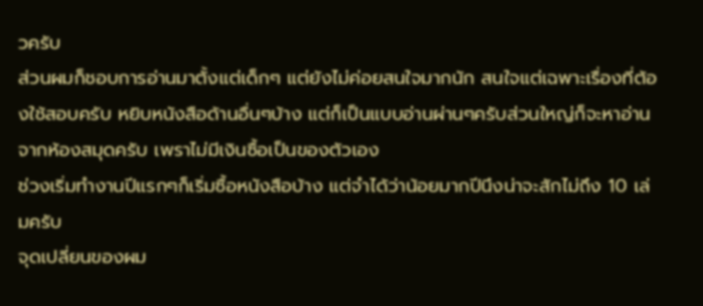วครับ
ส่วนผมก็ชอบการอ่านมาตั้งแต่เด็กๆ แต่ยังไม่ค่อยสนใจมากนัก สนใจแต่เฉพาะเรื่องที่ต้องใช้สอบครับ หยิบหนังสือด้านอื่นๆบ้าง แต่ก็เป็นแบบอ่านผ่านๆครับส่วนใหญ่ก็จะหาอ่านจากห้องสมุดครับ เพราไม่มีเงินซื้อเป็นของตัวเอง
ช่วงเริ่มทำงานปีแรกๆก็เริ่มซื้อหนังสือบ้าง แต่จำได้ว่าน้อยมากปีนึงน่าจะสักไม่ถึง 10 เล่มครับ
จุดเปลี่ยนของผม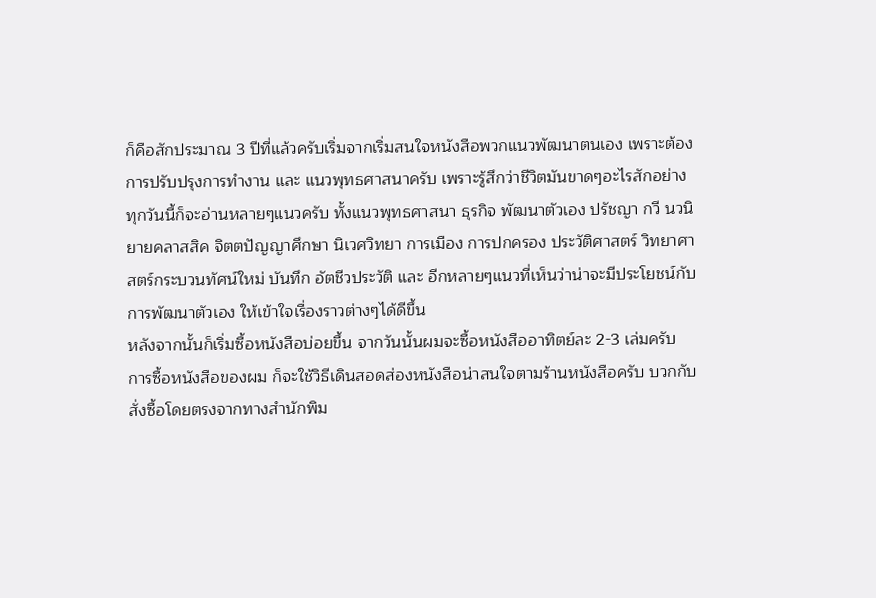ก็คือสักประมาณ 3 ปีที่แล้วครับเริ่มจากเริ่มสนใจหนังสือพวกแนวพัฒนาตนเอง เพราะต้องการปรับปรุงการทำงาน และ แนวพุทธศาสนาครับ เพราะรู้สึกว่าชีวิตมันขาดๆอะไรสักอย่าง
ทุกวันนี้ก็จะอ่านหลายๆแนวครับ ทั้งแนวพุทธศาสนา ธุรกิจ พัฒนาตัวเอง ปรัชญา กวี นวนิยายคลาสสิค จิตตปัญญาศึกษา นิเวศวิทยา การเมือง การปกครอง ประวัติศาสตร์ วิทยาศาสตร์กระบวนทัศน์ใหม่ บันทึก อัตชีวประวัติ และ อีกหลายๆแนวที่เห็นว่าน่าจะมีประโยชน์กับการพัฒนาตัวเอง ให้เข้าใจเรื่องราวต่างๆได้ดีขึ้น
หลังจากนั้นก็เริ่มซื้อหนังสือบ่อยขึ้น จากวันนั้นผมจะซื้อหนังสืออาทิตย์ละ 2-3 เล่มครับ
การซื้อหนังสือของผม ก็จะใช้วิธีเดินสอดส่องหนังสือน่าสนใจตามร้านหนังสือครับ บวกกับสั่งซื้อโดยตรงจากทางสำนักพิม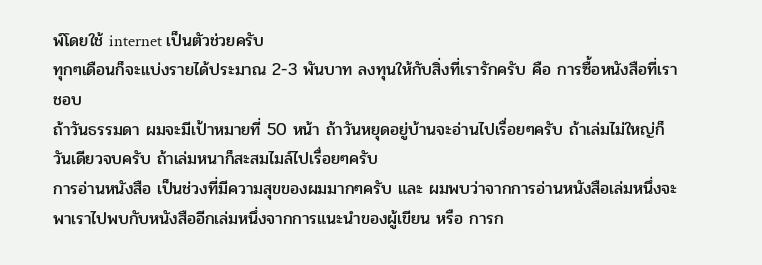พ์โดยใช้ internet เป็นตัวช่วยครับ
ทุกๆเดือนก็จะแบ่งรายได้ประมาณ 2-3 พันบาท ลงทุนให้กับสิ่งที่เรารักครับ คือ การซื้อหนังสือที่เราชอบ
ถ้าวันธรรมดา ผมจะมีเป้าหมายที่ 50 หน้า ถ้าวันหยุดอยู่บ้านจะอ่านไปเรื่อยๆครับ ถ้าเล่มไม่ใหญ่ก็วันเดียวจบครับ ถ้าเล่มหนาก็สะสมไมล์ไปเรื่อยๆครับ
การอ่านหนังสือ เป็นช่วงที่มีความสุขของผมมากๆครับ และ ผมพบว่าจากการอ่านหนังสือเล่มหนึ่งจะพาเราไปพบกับหนังสืออีกเล่มหนึ่งจากการแนะนำของผู้เขียน หรือ การก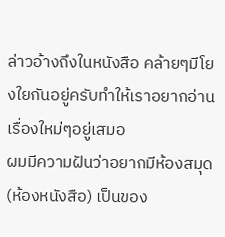ล่าวอ้างถึงในหนังสือ คล้ายๆมีโยงใยกันอยู่ครับทำให้เราอยากอ่านเรื่องใหม่ๆอยู่เสมอ
ผมมีความฝันว่าอยากมีห้องสมุด (ห้องหนังสือ) เป็นของ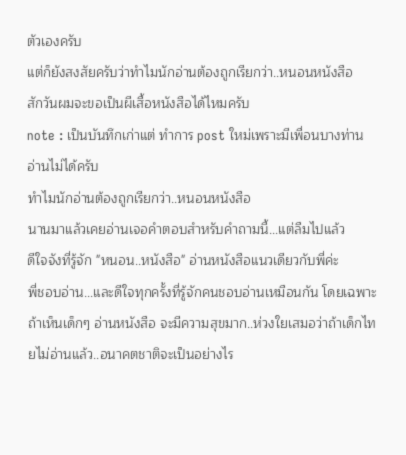ตัวเองครับ
แต่ก็ยังสงสัยครับว่าทำไมนักอ่านต้องถูกเรียกว่า..หนอนหนังสือ
สักวันผมจะขอเป็นผีเสื้อหนังสือได้ไหมครับ
note : เป็นบันทึกเก่าแต่ ทำการ post ใหม่เพราะมีเพื่อนบางท่านอ่านไม่ได้ครับ
ทำไมนักอ่านต้องถูกเรียกว่า..หนอนหนังสือ
นานมาแล้วเคยอ่านเจอคำตอบสำหรับคำถามนี้...แต่ลืมไปแล้ว
ดีใจจังที่รู้จัก "หนอน..หนังสือ" อ่านหนังสือแนวเดียวกับพี่ค่ะ
พี่ชอบอ่าน...และดีใจทุกครั้งที่รู้จักคนชอบอ่านเหมือนกัน โดยเฉพาะถ้าเห็นเด็กๆ อ่านหนังสือ จะมีความสุขมาก..ห่วงใยเสมอว่าถ้าเด็กไทยไม่อ่านแล้ว..อนาคตชาติจะเป็นอย่างไร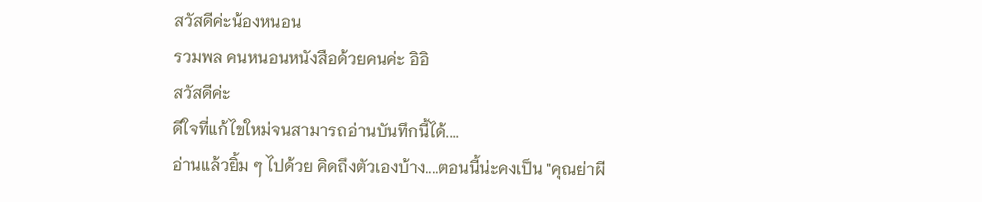สวัสดีค่ะน้องหนอน
รวมพล คนหนอนหนังสือด้วยคนค่ะ อิอิ
สวัสดีค่ะ
ดีใจที่แก้ไขใหม่จนสามารถอ่านบันทึกนี้ได้....
อ่านแล้วยิ้ม ๆ ไปด้วย คิดถึงตัวเองบ้าง....ตอนนี้น่ะคงเป็น "คุณย่าผี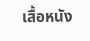เสื้อหนัง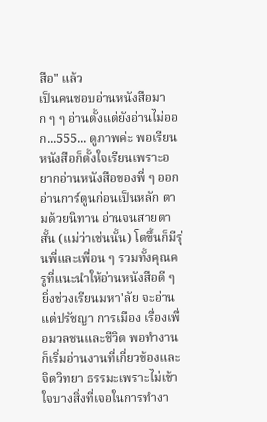สือ" แล้ว
เป็นคนชอบอ่านหนังสือมาก ๆ ๆ อ่านตั้งแต่ยังอ่านไม่ออก...555... ดูภาพค่ะ พอเรียนหนังสือก็ตั้งใจเรียนเพราะอยากอ่านหนังสือของพี่ ๆ ออก อ่านการ์ตูนก่อนเป็นหลัก ตามด้วยนิทาน อ่านจนสายตาสั้น (แม่ว่าเช่นนั้น) โตขึ้นก็มีรุ่นพี่และเพื่อน ๆ รวมทั้งคุณครูที่แนะนำให้อ่านหนังสือดี ๆ ยิ่งช่วงเรียนมหา'ลัย จะอ่านแต่ปรัชญา การเมือง เรื่องเพื่อมวลชนและชีวิต พอทำงานก็เริ่มอ่านงานที่เกี่ยวข้องและจิตวิทยา ธรรมะเพราะไม่เข้าใจบางสิ่งที่เจอในการทำงา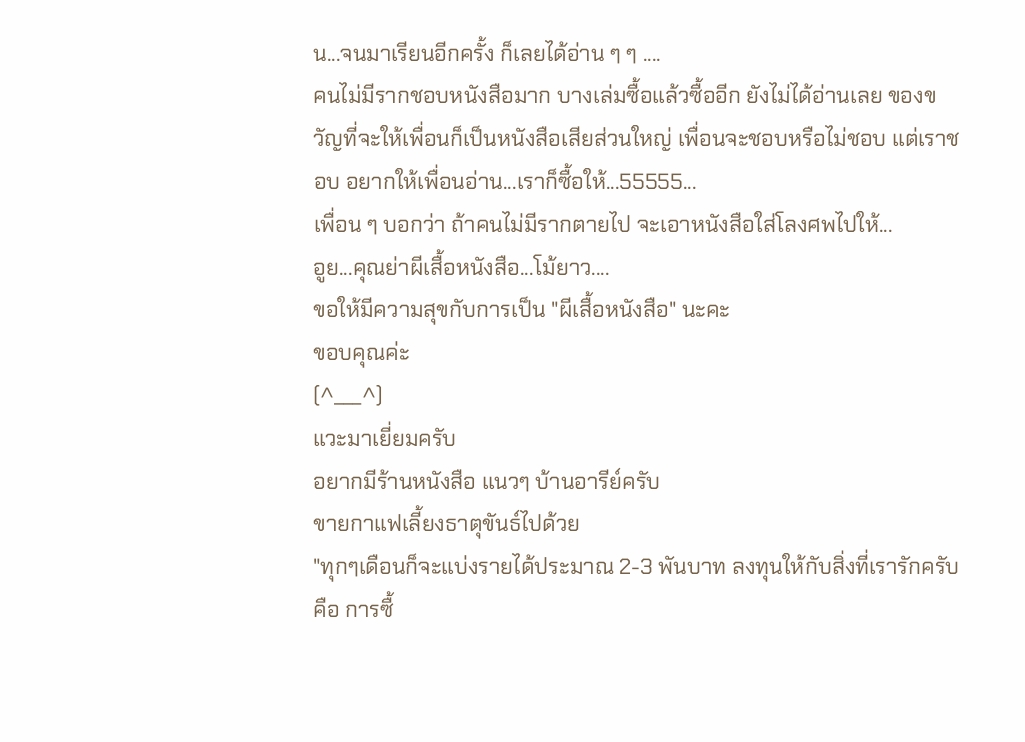น...จนมาเรียนอีกครั้ง ก็เลยได้อ่าน ๆ ๆ ....
คนไม่มีรากชอบหนังสือมาก บางเล่มซื้อแล้วซื้ออีก ยังไม่ได้อ่านเลย ของขวัญที่จะให้เพื่อนก็เป็นหนังสือเสียส่วนใหญ่ เพื่อนจะชอบหรือไม่ชอบ แต่เราชอบ อยากให้เพื่อนอ่าน...เราก็ซื้อให้...55555...
เพื่อน ๆ บอกว่า ถ้าคนไม่มีรากตายไป จะเอาหนังสือใส่โลงศพไปให้...
อูย...คุณย่าผีเสื้อหนังสือ...โม้ยาว....
ขอให้มีความสุขกับการเป็น "ผีเสื้อหนังสือ" นะคะ
ขอบคุณค่ะ
(^___^)
แวะมาเยี่ยมครับ
อยากมีร้านหนังสือ แนวๆ บ้านอารีย์ครับ
ขายกาแฟเลี้ยงธาตุขันธ์ไปด้วย
"ทุกๆเดือนก็จะแบ่งรายได้ประมาณ 2-3 พันบาท ลงทุนให้กับสิ่งที่เรารักครับ คือ การซื้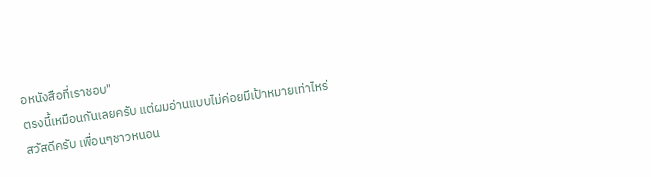อหนังสือที่เราชอบ"
ตรงนี้เหมือนกันเลยครับ แต่ผมอ่านแบบไม่ค่อยมีเป้าหมายเท่าไหร่
สวัสดีครับ เพื่อนๆชาวหนอน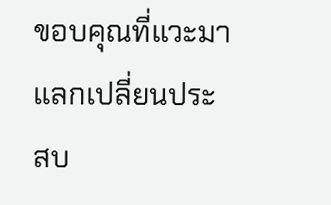ขอบคุณที่แวะมาแลกเปลี่ยนประสบ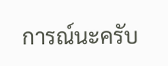การณ์นะครับ